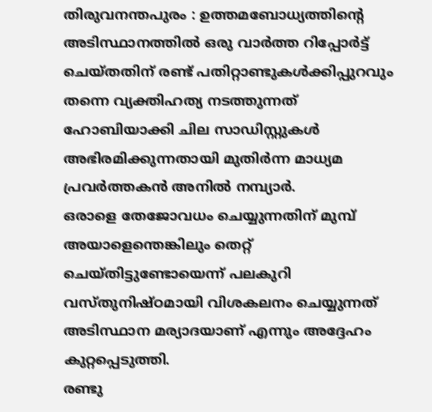തിരുവനന്തപുരം : ഉത്തമബോധ്യത്തിന്റെ അടിസ്ഥാനത്തിൽ ഒരു വാർത്ത റിപ്പോർട്ട് ചെയ്തതിന് രണ്ട് പതിറ്റാണ്ടുകൾക്കിപ്പുറവും തന്നെ വ്യക്തിഹത്യ നടത്തുന്നത് ഹോബിയാക്കി ചില സാഡിസ്റ്റുകൾ അഭിരമിക്കുന്നതായി മുതിർന്ന മാധ്യമ പ്രവർത്തകൻ അനിൽ നമ്പ്യാർ.
ഒരാളെ തേജോവധം ചെയ്യുന്നതിന് മുമ്പ് അയാളെന്തെങ്കിലും തെറ്റ് ചെയ്തിട്ടുണ്ടോയെന്ന് പലകുറി വസ്തുനിഷ്ഠമായി വിശകലനം ചെയ്യുന്നത് അടിസ്ഥാന മര്യാദയാണ് എന്നും അദ്ദേഹം കുറ്റപ്പെടുത്തി.
രണ്ടു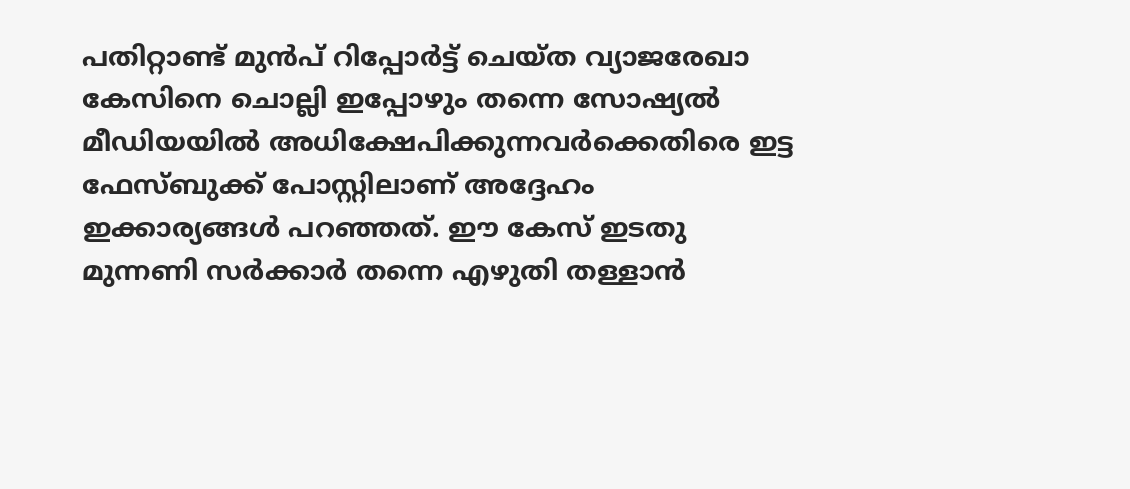പതിറ്റാണ്ട് മുൻപ് റിപ്പോർട്ട് ചെയ്ത വ്യാജരേഖാ കേസിനെ ചൊല്ലി ഇപ്പോഴും തന്നെ സോഷ്യൽ മീഡിയയിൽ അധിക്ഷേപിക്കുന്നവർക്കെതിരെ ഇട്ട ഫേസ്ബുക്ക് പോസ്റ്റിലാണ് അദ്ദേഹം ഇക്കാര്യങ്ങൾ പറഞ്ഞത്. ഈ കേസ് ഇടതു മുന്നണി സർക്കാർ തന്നെ എഴുതി തള്ളാൻ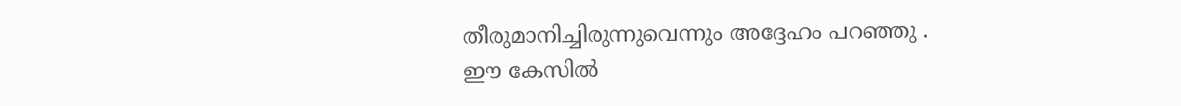തീരുമാനിച്ചിരുന്നുവെന്നും അദ്ദേഹം പറഞ്ഞു .
ഈ കേസിൽ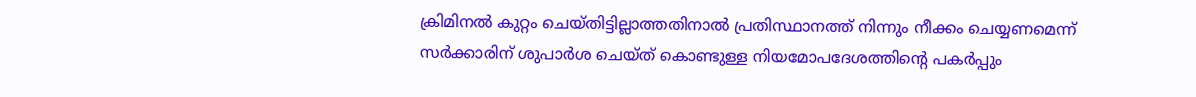ക്രിമിനൽ കുറ്റം ചെയ്തിട്ടില്ലാത്തതിനാൽ പ്രതിസ്ഥാനത്ത് നിന്നും നീക്കം ചെയ്യണമെന്ന് സർക്കാരിന് ശുപാർശ ചെയ്ത് കൊണ്ടുള്ള നിയമോപദേശത്തിന്റെ പകർപ്പും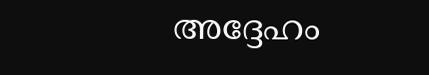അദ്ദേഹം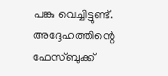പങ്കു വെച്ചിട്ടുണ്ട്.
അദ്ദേഹത്തിന്റെ ഫേസ്ബുക്ക്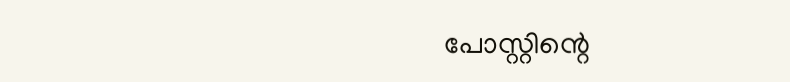പോസ്റ്റിന്റെ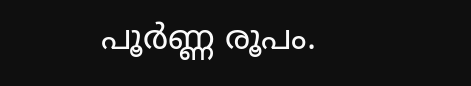പൂർണ്ണ രൂപം.